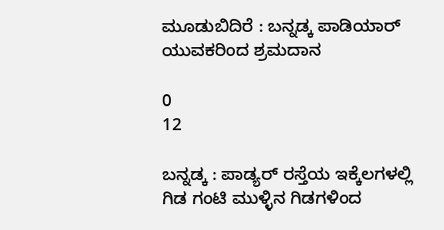ಮೂಡುಬಿದಿರೆ : ಬನ್ನಡ್ಕ ಪಾಡಿಯಾರ್ ಯುವಕರಿಂದ ಶ್ರಮದಾನ

0
12

ಬನ್ನಡ್ಕ : ಪಾಡ್ಯರ್ ರಸ್ತೆಯ ಇಕ್ಕೆಲಗಳಲ್ಲಿ ಗಿಡ ಗಂಟಿ ಮುಳ್ಳಿನ ಗಿಡಗಳಿಂದ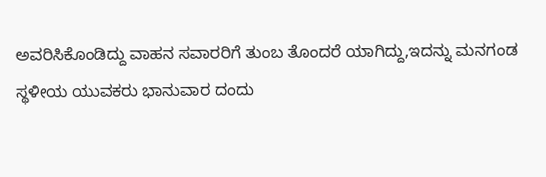ಅವರಿಸಿಕೊಂಡಿದ್ದು ವಾಹನ ಸವಾರರಿಗೆ ತುಂಬ ತೊಂದರೆ ಯಾಗಿದ್ದು,ಇದನ್ನು ಮನಗಂಡ ಸ್ಥಳೀಯ ಯುವಕರು ಭಾನುವಾರ ದಂದು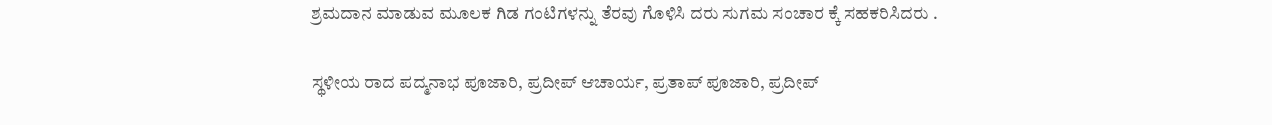ಶ್ರಮದಾನ ಮಾಡುವ ಮೂಲಕ ಗಿಡ ಗಂಟಿಗಳನ್ನು ತೆರವು ಗೊಳಿಸಿ ದರು ಸುಗಮ ಸಂಚಾರ ಕ್ಕೆ ಸಹಕರಿಸಿದರು .

ಸ್ಥಳೀಯ ರಾದ ಪದ್ಮನಾಭ ಪೂಜಾರಿ, ಪ್ರದೀಪ್ ಆಚಾರ್ಯ, ಪ್ರತಾಪ್ ಪೂಜಾರಿ, ಪ್ರದೀಪ್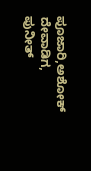ಪೂಜಾರಿ,ಅಶೋಕ್ ದೇವಾಡಿಗ, ಪುನೀತ್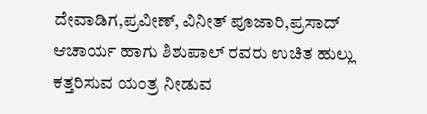ದೇವಾಡಿಗ,ಪ್ರವೀಣ್, ವಿನೀತ್ ಪೂಜಾರಿ,ಪ್ರಸಾದ್ ಆಚಾರ್ಯ ಹಾಗು ಶಿಶುಪಾಲ್ ರವರು ಉಚಿತ ಹುಲ್ಲು ಕತ್ತರಿಸುವ ಯಂತ್ರ ನೀಡುವ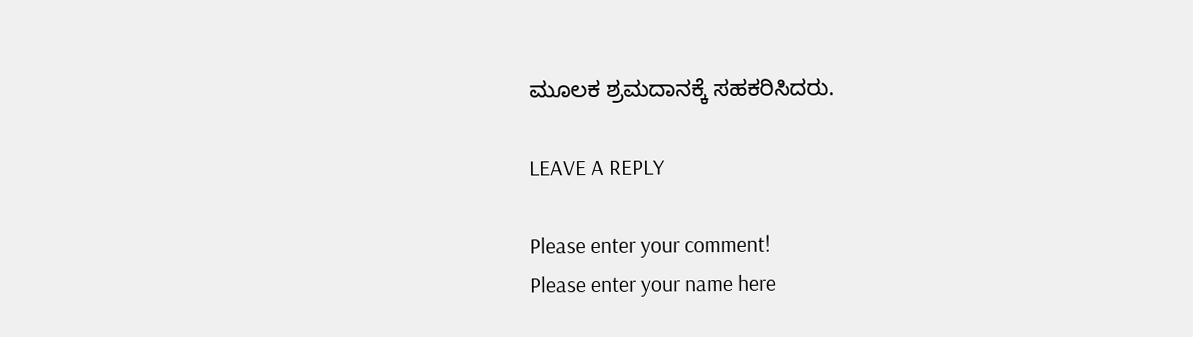ಮೂಲಕ ಶ್ರಮದಾನಕ್ಕೆ ಸಹಕರಿಸಿದರು.

LEAVE A REPLY

Please enter your comment!
Please enter your name here